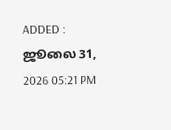ADDED : ஜூலை 31, 2026 05:21 PM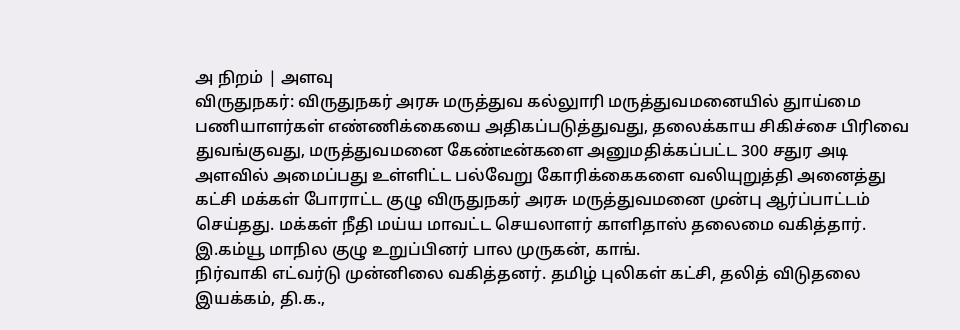அ நிறம் | அளவு
விருதுநகர்: விருதுநகர் அரசு மருத்துவ கல்லுாரி மருத்துவமனையில் துாய்மை பணியாளர்கள் எண்ணிக்கையை அதிகப்படுத்துவது, தலைக்காய சிகிச்சை பிரிவை துவங்குவது, மருத்துவமனை கேண்டீன்களை அனுமதிக்கப்பட்ட 300 சதுர அடி அளவில் அமைப்பது உள்ளிட்ட பல்வேறு கோரிக்கைகளை வலியுறுத்தி அனைத்து கட்சி மக்கள் போராட்ட குழு விருதுநகர் அரசு மருத்துவமனை முன்பு ஆர்ப்பாட்டம் செய்தது. மக்கள் நீதி மய்ய மாவட்ட செயலாளர் காளிதாஸ் தலைமை வகித்தார். இ.கம்யூ மாநில குழு உறுப்பினர் பால முருகன், காங்.
நிர்வாகி எட்வர்டு முன்னிலை வகித்தனர். தமிழ் புலிகள் கட்சி, தலித் விடுதலை இயக்கம், தி.க.,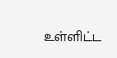உள்ளிட்ட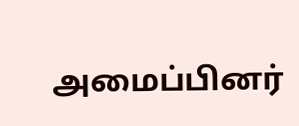அமைப்பினர்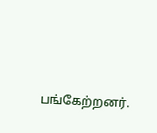பங்கேற்றனர்.